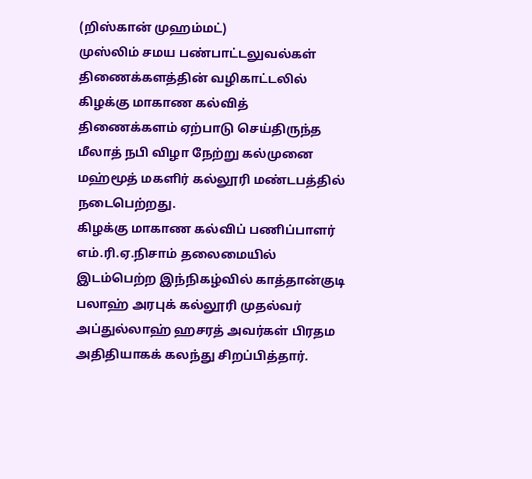(றிஸ்கான் முஹம்மட்)
முஸ்லிம் சமய பண்பாட்டலுவல்கள் திணைக்களத்தின் வழிகாட்டலில் கிழக்கு மாகாண கல்வித் திணைக்களம் ஏற்பாடு செய்திருந்த மீலாத் நபி விழா நேற்று கல்முனை மஹ்மூத் மகளிர் கல்லூரி மண்டபத்தில் நடைபெற்றது.
கிழக்கு மாகாண கல்விப் பணிப்பாளர் எம்.ரி.ஏ.நிசாம் தலைமையில் இடம்பெற்ற இந்நிகழ்வில் காத்தான்குடி பலாஹ் அரபுக் கல்லூரி முதல்வர் அப்துல்லாஹ் ஹசரத் அவர்கள் பிரதம அதிதியாகக் கலந்து சிறப்பித்தார்.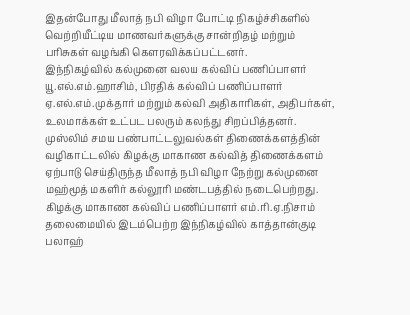இதன்போது மீலாத் நபி விழா போட்டி நிகழ்ச்சிகளில் வெற்றியீட்டிய மாணவர்களுக்கு சான்றிதழ் மற்றும் பரிசுகள் வழங்கி கௌரவிக்கப்பட்டனர்.
இந்நிகழ்வில் கல்முனை வலய கல்விப் பணிப்பாளர் யூ.எல்.எம்.ஹாசிம், பிரதிக் கல்விப் பணிப்பாளர் ஏ.எல்.எம்.முக்தார் மற்றும் கல்வி அதிகாரிகள், அதிபர்கள், உலமாக்கள் உட்பட பலரும் கலந்து சிறப்பித்தனர்.
முஸ்லிம் சமய பண்பாட்டலுவல்கள் திணைக்களத்தின் வழிகாட்டலில் கிழக்கு மாகாண கல்வித் திணைக்களம் ஏற்பாடு செய்திருந்த மீலாத் நபி விழா நேற்று கல்முனை மஹ்மூத் மகளிர் கல்லூரி மண்டபத்தில் நடைபெற்றது.
கிழக்கு மாகாண கல்விப் பணிப்பாளர் எம்.ரி.ஏ.நிசாம் தலைமையில் இடம்பெற்ற இந்நிகழ்வில் காத்தான்குடி பலாஹ்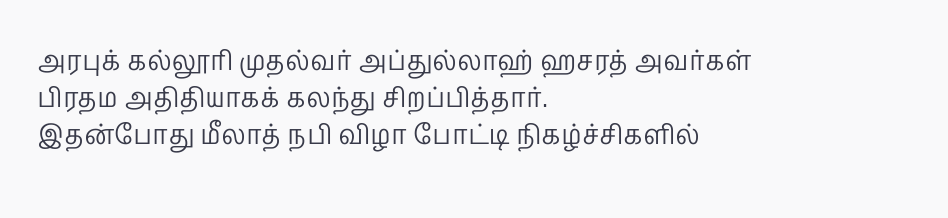அரபுக் கல்லூரி முதல்வர் அப்துல்லாஹ் ஹசரத் அவர்கள் பிரதம அதிதியாகக் கலந்து சிறப்பித்தார்.
இதன்போது மீலாத் நபி விழா போட்டி நிகழ்ச்சிகளில்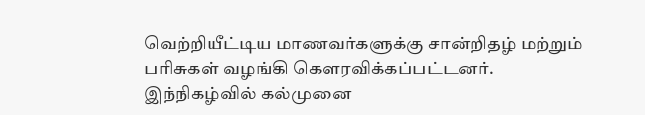வெற்றியீட்டிய மாணவர்களுக்கு சான்றிதழ் மற்றும் பரிசுகள் வழங்கி கௌரவிக்கப்பட்டனர்.
இந்நிகழ்வில் கல்முனை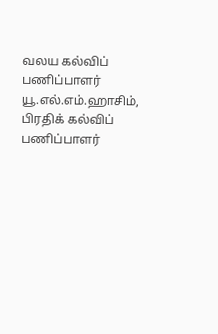வலய கல்விப் பணிப்பாளர் யூ.எல்.எம்.ஹாசிம், பிரதிக் கல்விப் பணிப்பாளர்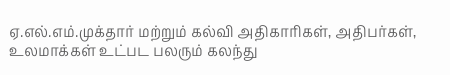ஏ.எல்.எம்.முக்தார் மற்றும் கல்வி அதிகாரிகள், அதிபர்கள், உலமாக்கள் உட்பட பலரும் கலந்து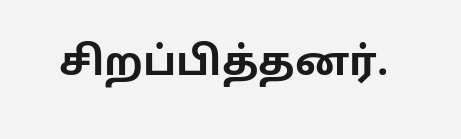சிறப்பித்தனர்.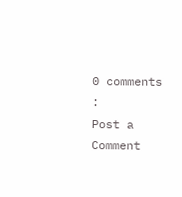0 comments :
Post a Comment